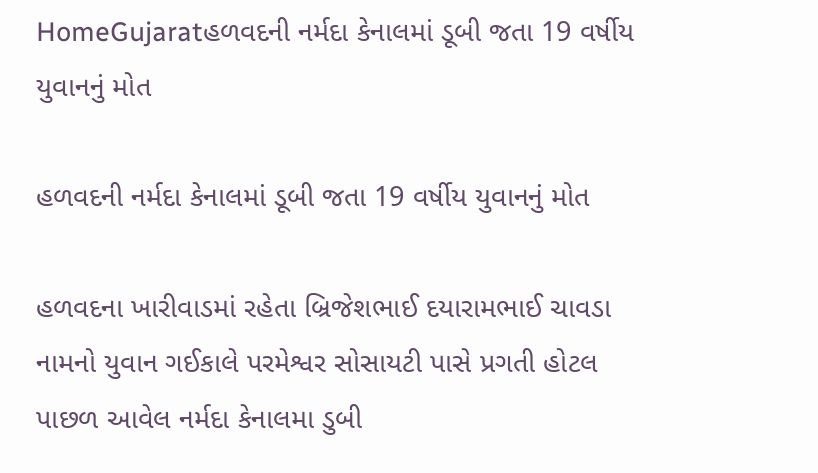HomeGujaratહળવદની નર્મદા કેનાલમાં ડૂબી જતા 19 વર્ષીય યુવાનનું મોત

હળવદની નર્મદા કેનાલમાં ડૂબી જતા 19 વર્ષીય યુવાનનું મોત

હળવદના ખારીવાડમાં રહેતા બ્રિજેશભાઈ દયારામભાઈ ચાવડા નામનો યુવાન ગઈકાલે પરમેશ્વર સોસાયટી પાસે પ્રગતી હોટલ પાછળ આવેલ નર્મદા કેનાલમા ડુબી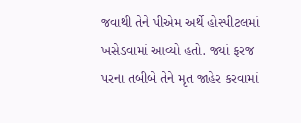જવાથી તેને પીએમ અર્થે હોસ્પીટલમાં ખસેડવામાં આવ્યો હતો. જ્યાં ફરજ પરના તબીબે તેને મૃત જાહેર કરવામાં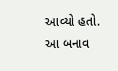આવ્યો હતો. આ બનાવ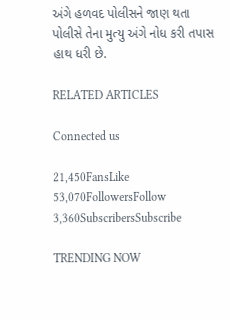અંગે હળવદ પોલીસને જાણ થતા પોલીસે તેના મુત્યુ અંગે નોધ કરી તપાસ હાથ ધરી છે.

RELATED ARTICLES

Connected us

21,450FansLike
53,070FollowersFollow
3,360SubscribersSubscribe

TRENDING NOW